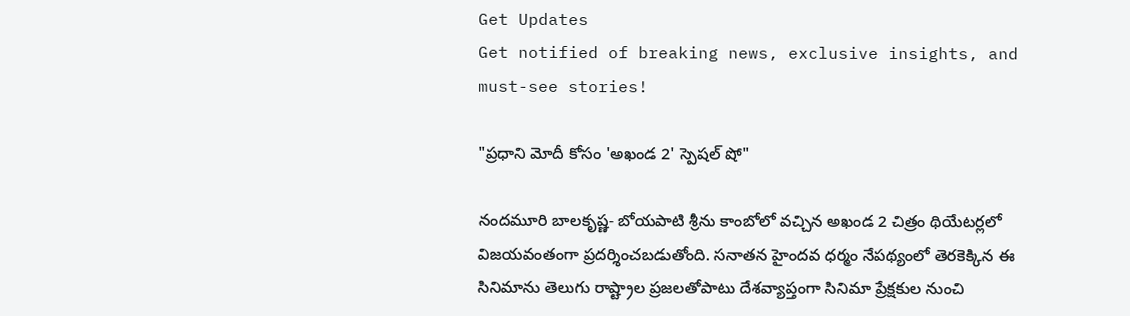Get Updates
Get notified of breaking news, exclusive insights, and must-see stories!

"ప్రధాని మోదీ కోసం 'అఖండ 2' స్పెషల్‌ షో"

నందమూరి బాలకృష్ణ- బోయపాటి శ్రీను కాంబోలో వచ్చిన అఖండ 2 చిత్రం థియేటర్లలో విజయవంతంగా ప్రదర్శించబడుతోంది. సనాతన హైందవ ధర్మం నేపథ్యంలో తెరకెక్కిన ఈ సినిమాను తెలుగు రాష్ట్రాల ప్రజలతోపాటు దేశవ్యాప్తంగా సినిమా ప్రేక్షకుల నుంచి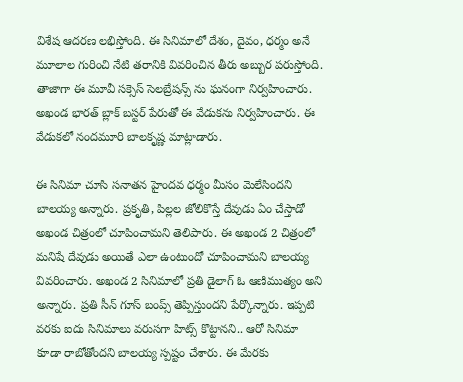విశేష ఆదరణ లభిస్తోంది. ఈ సినిమాలో దేశం, దైవం, ధర్మం అనే మూలాల గురించి నేటి తరానికి వివరించిన తీరు అబ్బుర పరుస్తోంది. తాజాగా ఈ మూవీ సక్సెస్ సెలబ్రేషన్స్ ను ఘనంగా నిర్వహించారు. అఖండ భారత్ బ్లాక్ బస్టర్ పేరుతో ఈ వేడుకను నిర్వహించారు. ఈ వేడుకలో నందమూరి బాలకృష్ణ మాట్లాడారు.

ఈ సినిమా చూసి సనాతన హైందవ ధర్మం మీసం మెలేసిందని బాలయ్య అన్నారు. ప్రకృతి, పిల్లల జోలికొస్తే దేవుడు ఏం చేస్తాడో అఖండ చిత్రంలో చూపించామని తెలిపారు. ఈ అఖండ 2 చిత్రంలో మనిషే దేవుడు అయితే ఎలా ఉంటుందో చూపించామని బాలయ్య వివరించారు. అఖండ 2 సినిమాలో ప్రతి డైలాగ్ ఓ ఆణిముత్యం అని అన్నారు. ప్రతి సీన్ గూస్ బంప్స్ తెప్పిస్తుందని పేర్కొన్నారు. ఇప్పటి వరకు ఐదు సినిమాలు వరుసగా హిట్స్ కొట్టానని.. ఆరో సినిమా కూడా రాబోతోందని బాలయ్య స్పష్టం చేశారు. ఈ మేరకు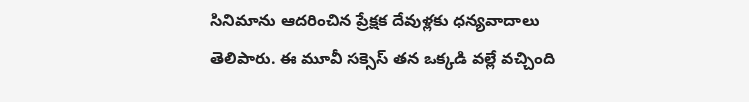సినిమాను ఆదరించిన ప్రేక్షక దేవుళ్లకు ధన్యవాదాలు తెలిపారు. ఈ మూవీ సక్సెస్ తన ఒక్కడి వల్లే వచ్చింది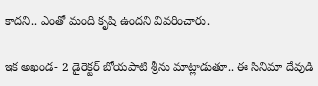కాదని.. ఎంతో మంది కృషి ఉందని వివరించారు.

ఇక అఖండ- 2 డైరెక్టర్ బోయపాటి శ్రీను మాట్లాడుతూ.. ఈ సినిమా దేవుడి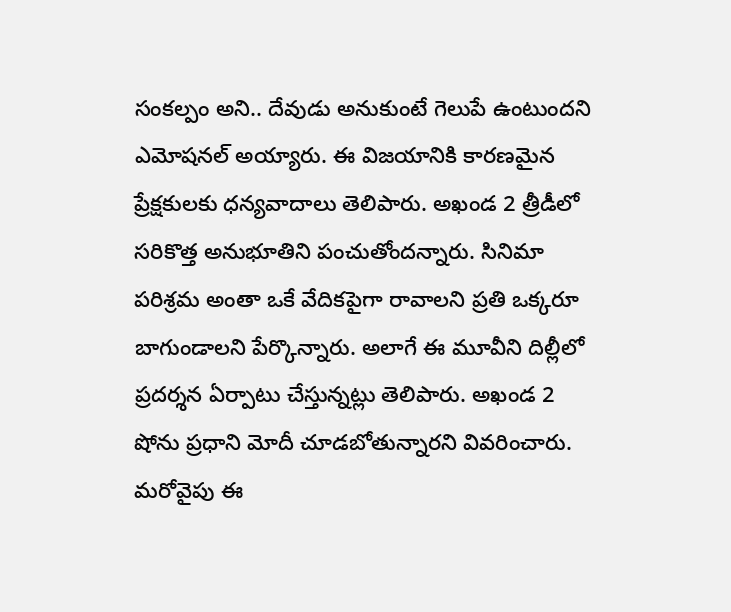సంకల్పం అని.. దేవుడు అనుకుంటే గెలుపే ఉంటుందని ఎమోషనల్ అయ్యారు. ఈ విజయానికి కారణమైన ప్రేక్షకులకు ధన్యవాదాలు తెలిపారు. అఖండ 2 త్రీడీలో సరికొత్త అనుభూతిని పంచుతోందన్నారు. సినిమా పరిశ్రమ అంతా ఒకే వేదికపైగా రావాలని ప్రతి ఒక్కరూ బాగుండాలని పేర్కొన్నారు. అలాగే ఈ మూవీని దిల్లీలో ప్రదర్శన ఏర్పాటు చేస్తున్నట్లు తెలిపారు. అఖండ 2 షోను ప్రధాని మోదీ చూడబోతున్నారని వివరించారు. మరోవైపు ఈ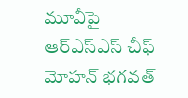మూవీపై ఆర్ఎస్ఎస్ చీఫ్ మోహన్ భగవత్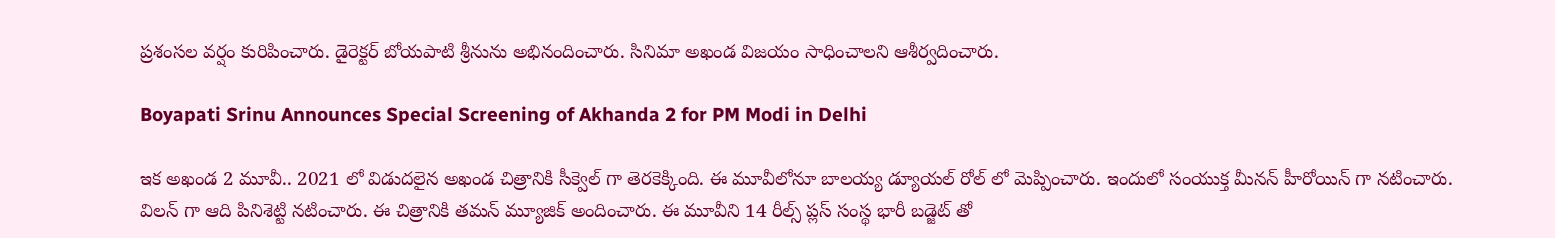ప్రశంసల వర్షం కురిపించారు. డైరెక్టర్ బోయపాటి శ్రీనును అభినందించారు. సినిమా అఖండ విజయం సాధించాలని ఆశీర్వదించారు.

Boyapati Srinu Announces Special Screening of Akhanda 2 for PM Modi in Delhi

ఇక అఖండ 2 మూవీ.. 2021 లో విడుదలైన అఖండ చిత్రానికి సీక్వెల్ గా తెరకెక్కింది. ఈ మూవీలోనూ బాలయ్య డ్యూయల్ రోల్ లో మెప్పించారు. ఇందులో సంయుక్త మీనన్ హీరోయిన్ గా నటించారు. విలన్ గా ఆది పినిశెట్టి నటించారు. ఈ చిత్రానికి తమన్ మ్యూజిక్ అందించారు. ఈ మూవీని 14 రీల్స్ ప్లస్ సంస్థ భారీ బడ్జెట్ తో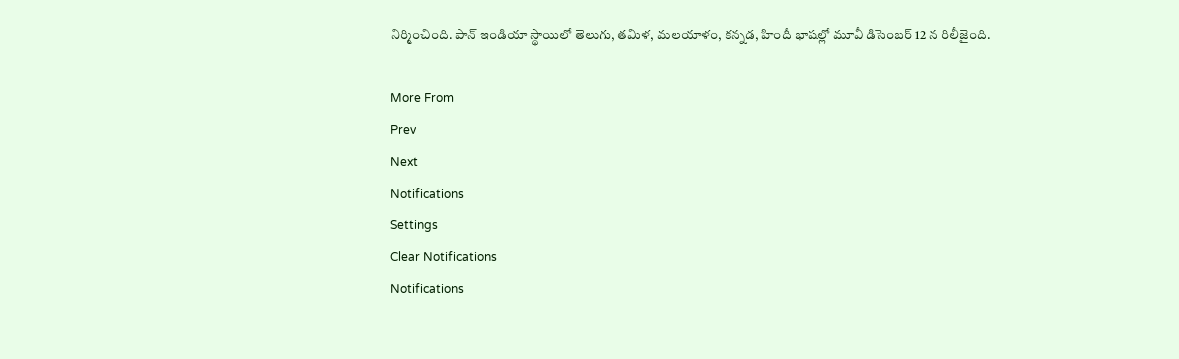నిర్మించింది. పాన్‌ ఇండియా స్థాయిలో తెలుగు, తమిళ, మలయాళం, కన్నడ, హిందీ భాషల్లో మూవీ డిసెంబర్ 12 న రిలీజైంది.

More From
Prev
Next
Notifications
Settings
Clear Notifications
Notifications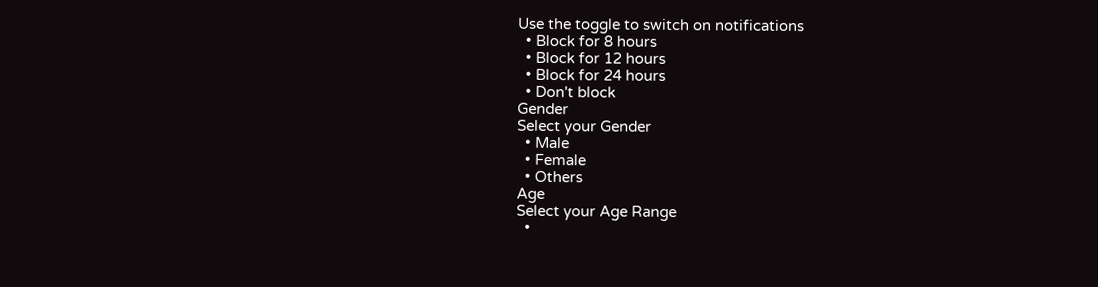Use the toggle to switch on notifications
  • Block for 8 hours
  • Block for 12 hours
  • Block for 24 hours
  • Don't block
Gender
Select your Gender
  • Male
  • Female
  • Others
Age
Select your Age Range
  •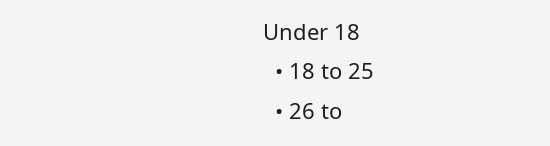Under 18
  • 18 to 25
  • 26 to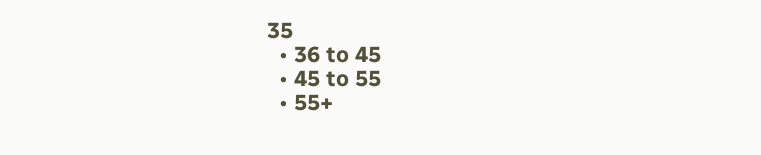35
  • 36 to 45
  • 45 to 55
  • 55+